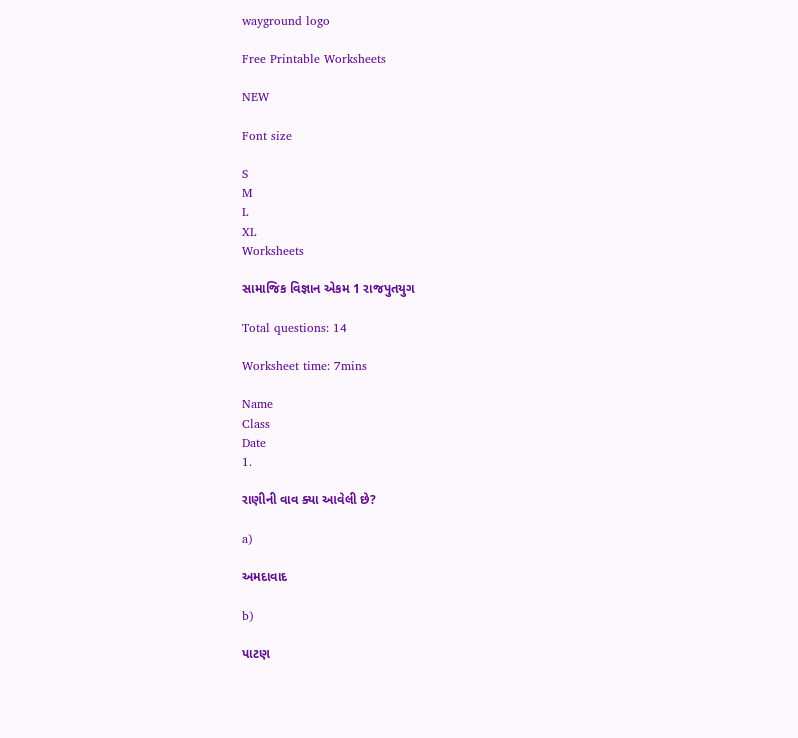wayground logo

Free Printable Worksheets

NEW

Font size

S
M
L
XL
Worksheets

સામાજિક વિજ્ઞાન એકમ 1 રાજપુતયુગ

Total questions: 14

Worksheet time: 7mins

Name
Class
Date
1.

રાણીની વાવ ક્યા આવેલી છે?

a)

અમદાવાદ

b)

પાટણ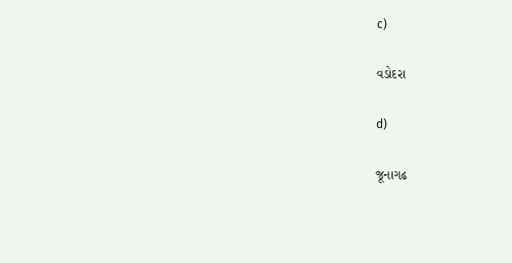c)

વડોદરા

d)

જૂનાગઢ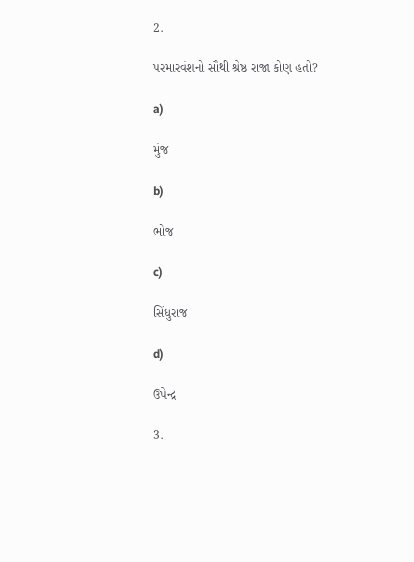2.

પરમારવંશનો સૌથી શ્રેષ્ઠ રાજા કોણ હતો?

a)

મુંજ

b)

ભોજ

c)

સિંધુરાજ

d)

ઉપેન્દ્ર

3.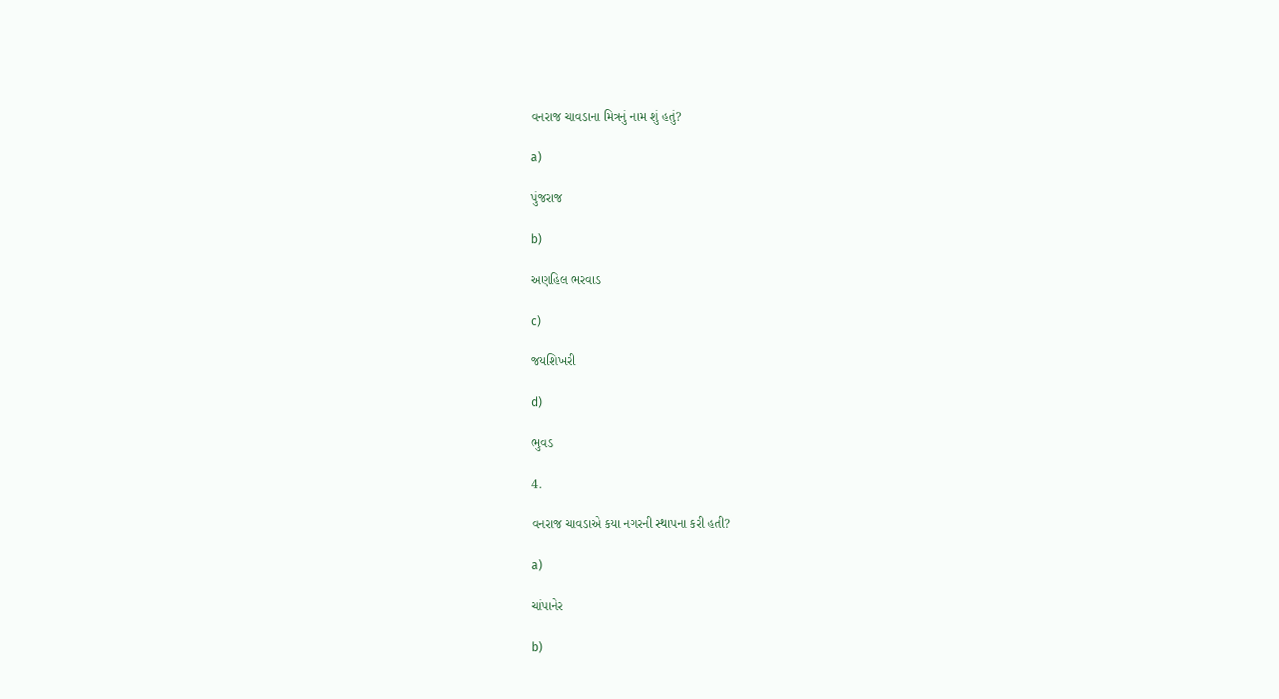વનરાજ ચાવડાના મિત્રનું નામ શું હતું?

a)

પુંજરાજ

b)

અણહિલ ભરવાડ

c)

જયશિખરી

d)

ભુવડ

4.

વનરાજ ચાવડાએ કયા નગરની સ્થાપના કરી હતી?

a)

ચાંપાનેર

b)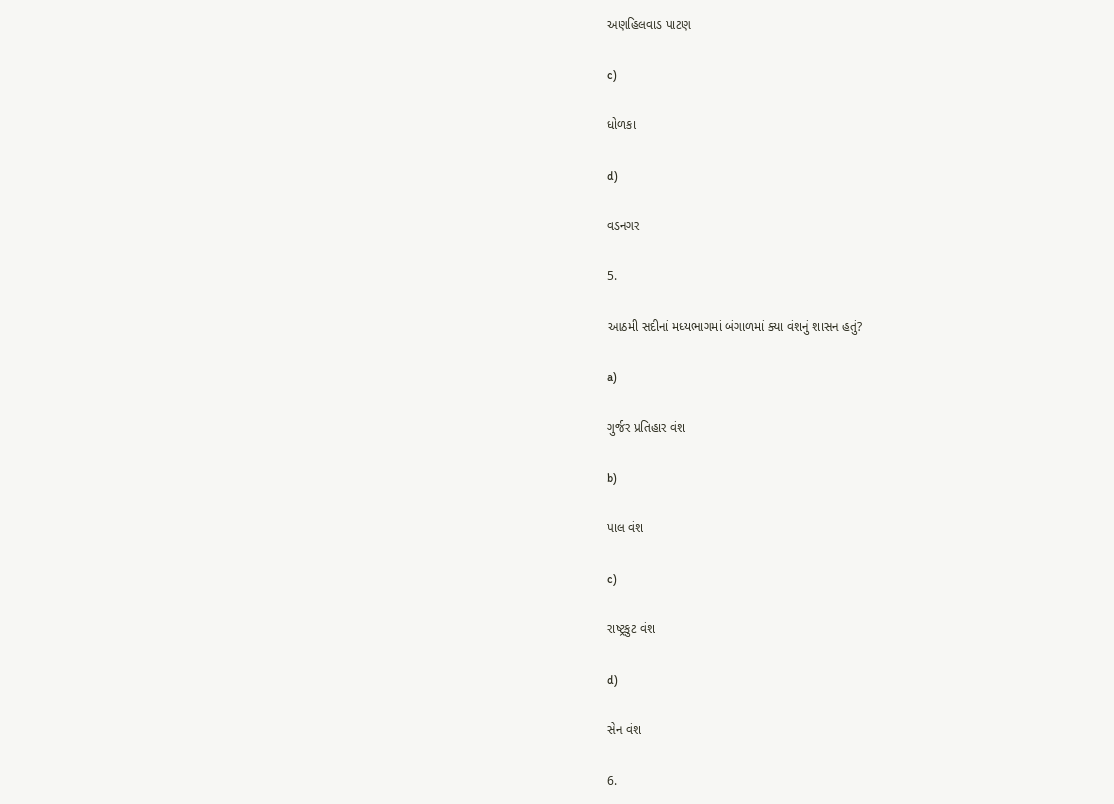અણહિલવાડ પાટણ

c)

ધોળકા

d)

વડનગર

5.

આઠમી સદીનાં મધ્યભાગમાં બંગાળમાં ક્યા વંશનું શાસન હતું?

a)

ગુર્જર પ્રતિહાર વંશ

b)

પાલ વંશ

c)

રાષ્ટ્રકુટ વંશ

d)

સેન વંશ

6.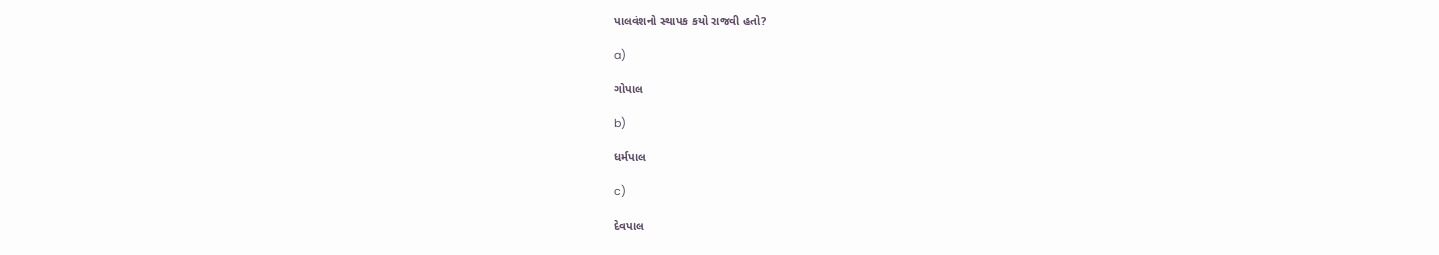પાલવંશનો સ્થાપક કયો રાજવી હતો?

a)

ગોપાલ

b)

ધર્મપાલ

c)

દેવપાલ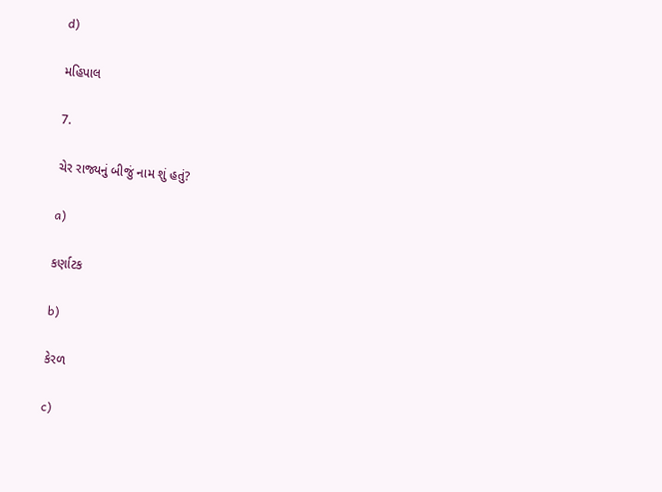d)

મહિપાલ

7.

ચેર રાજ્યનું બીજું નામ શું હતું?

a)

કર્ણાટક

b)

કેરળ

c)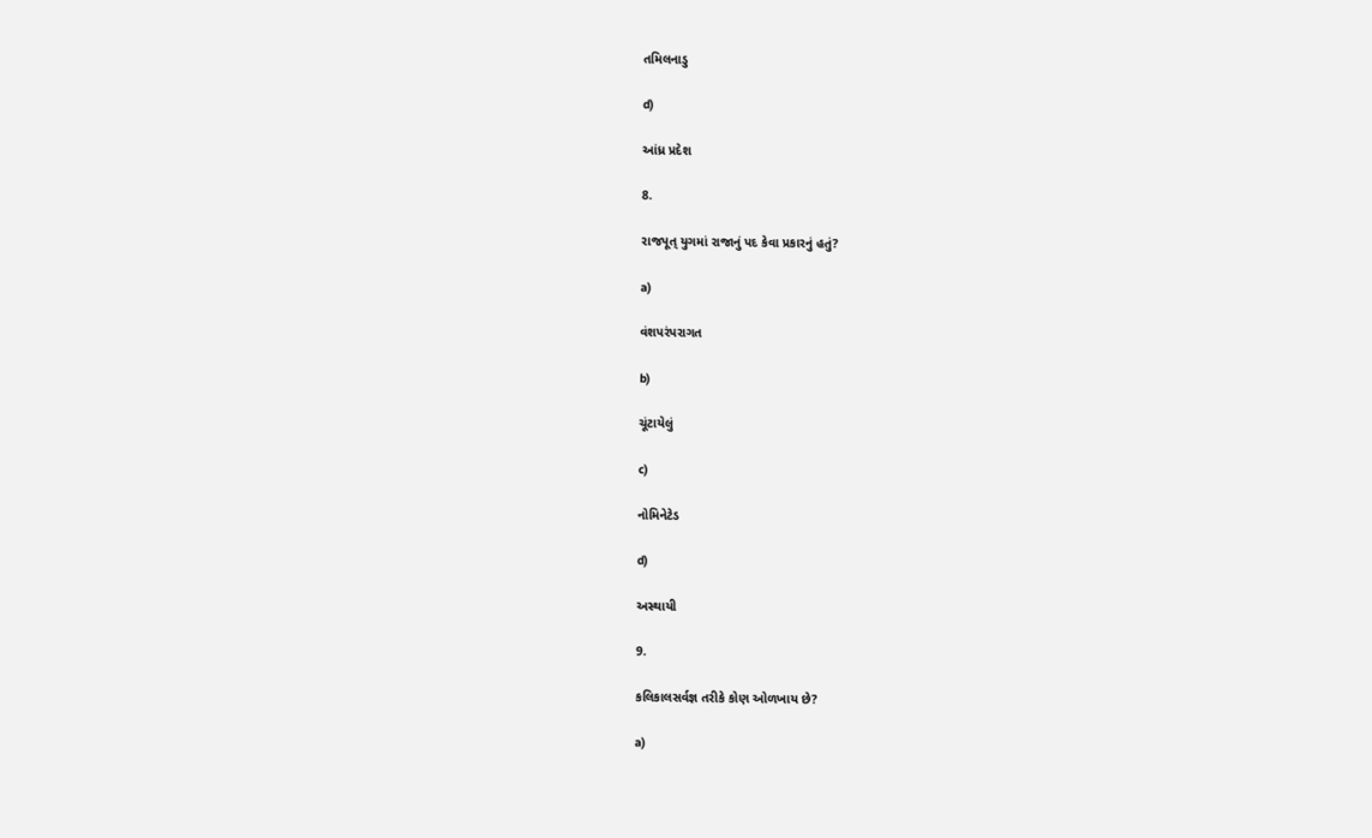તમિલનાડુ

d)

આંધ્ર પ્રદેશ

8.

રાજપૂત્ યુગમાં રાજાનું પદ કેવા પ્રકારનું હતું?

a)

વંશપરંપરાગત

b)

ચૂંટાયેલું

c)

નોમિનેટેડ

d)

અસ્થાયી

9.

કલિકાલસર્વજ્ઞ તરીકે કોણ ઓળખાય છે?

a)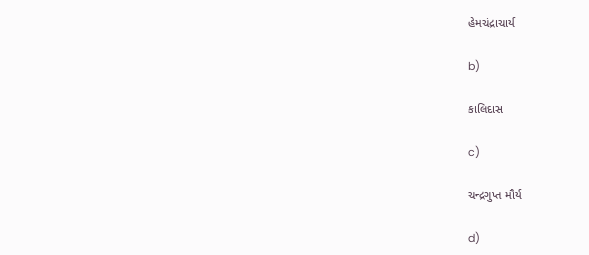હેમચંદ્રાચાર્ય

b)

કાલિદાસ

c)

ચન્દ્રગુપ્ત મૌર્ય

d)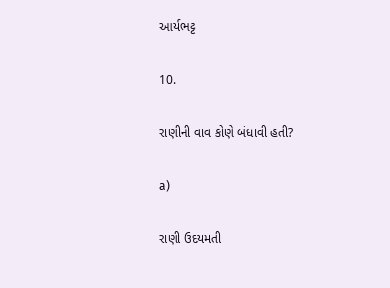આર્યભટ્ટ

10.

રાણીની વાવ કોણે બંધાવી હતી?

a)

રાણી ઉદયમતી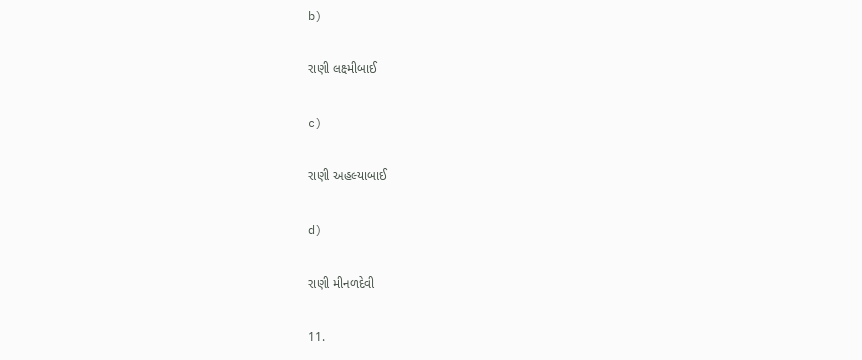b)

રાણી લક્ષ્મીબાઈ

c)

રાણી અહલ્યાબાઈ

d)

રાણી મીનળદેવી

11.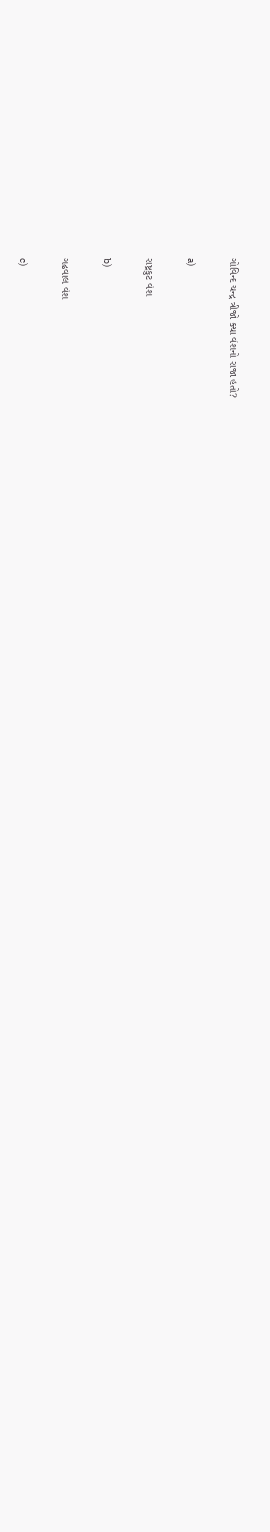ગોવિન્દ ચન્દ્ર ત્રીજો ક્યા વંશનો રાજા હતો?

a)

રાષ્ટ્રકુટ વંશ

b)

ગઢવાલ વંશ

c)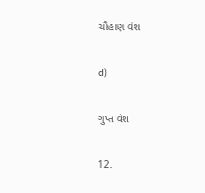ચૌહાણ વંશ

d)

ગુપ્ત વંશ

12.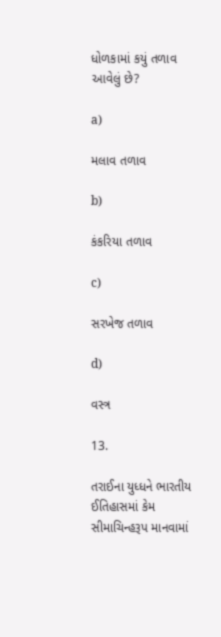ધોળકામાં કયું તળાવ આવેલું છે?

a)

મલાવ તળાવ

b)

કંકરિયા તળાવ

c)

સરખેજ તળાવ

d)

વસ્ત્ર

13.

તરાઈના યુધ્ધને ભારતીય ઈતિહાસમાં કેમ સીમાચિન્હરૂપ માનવામાં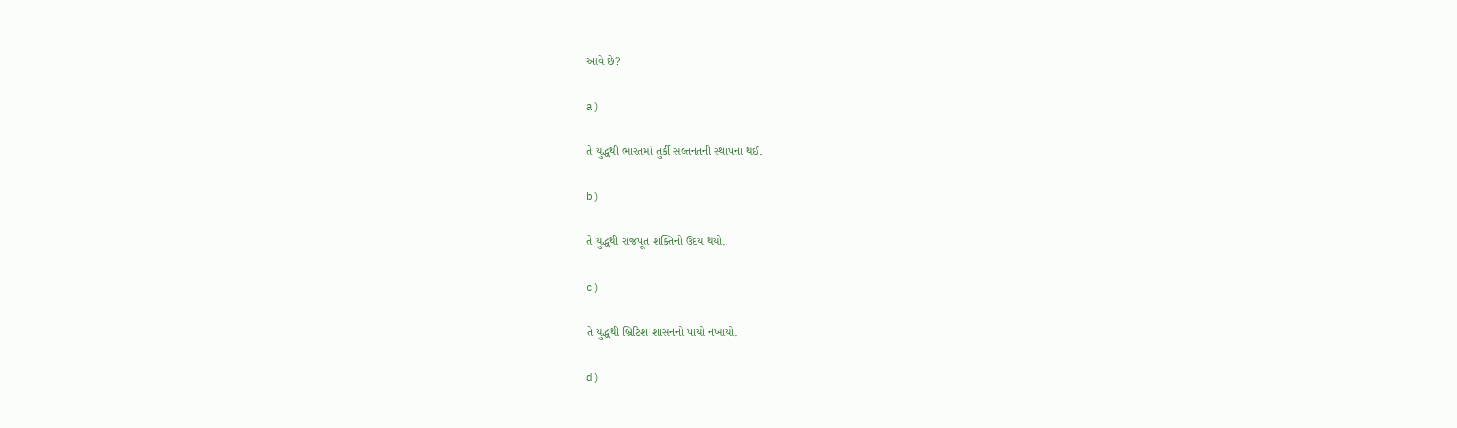આવે છે?

a)

તે યુદ્ધથી ભારતમાં તુર્કી સલ્તનતની સ્થાપના થઈ.

b)

તે યુદ્ધથી રાજપૂત શક્તિનો ઉદય થયો.

c)

તે યુદ્ધથી બ્રિટિશ શાસનનો પાયો નખાયો.

d)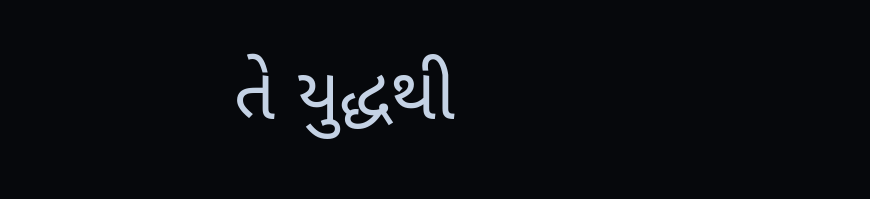તે યુદ્ધથી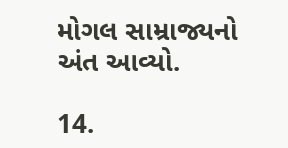મોગલ સામ્રાજ્યનો અંત આવ્યો.

14.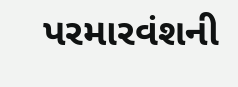પરમારવંશની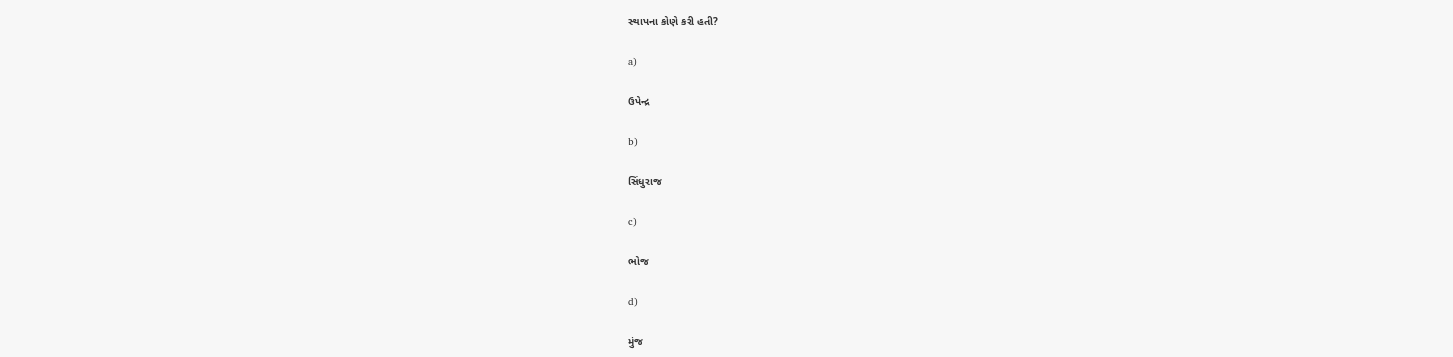સ્થાપના કોણે કરી હતી?

a)

ઉપેન્દ્ર

b)

સિંધુરાજ

c)

ભોજ

d)

મુંજ